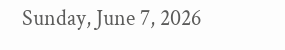Sunday, June 7, 2026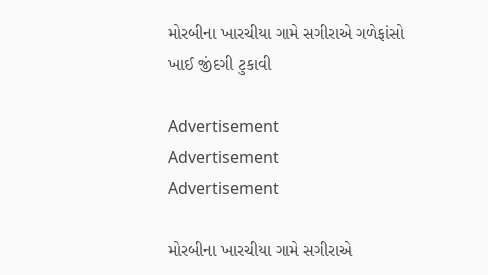મોરબીના ખારચીયા ગામે સગીરાએ ગળેફાંસો ખાઈ જીંદગી ટુકાવી

Advertisement
Advertisement
Advertisement

મોરબીના ખારચીયા ગામે સગીરાએ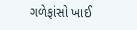ગળેફાંસો ખાઈ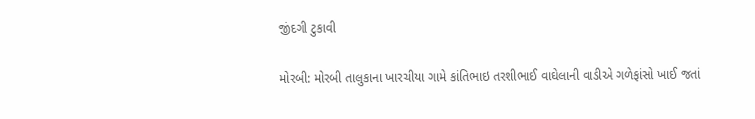જીંદગી ટુકાવી

મોરબી: મોરબી તાલુકાના ખારચીયા ગામે કાંતિભાઇ તરશીભાઈ વાઘેલાની વાડીએ ગળેફાંસો ખાઈ જતાં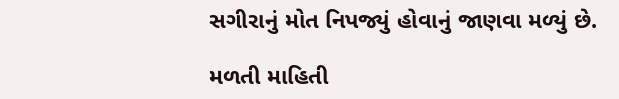સગીરાનું મોત નિપજ્યું હોવાનું જાણવા મળ્યું છે.

મળતી માહિતી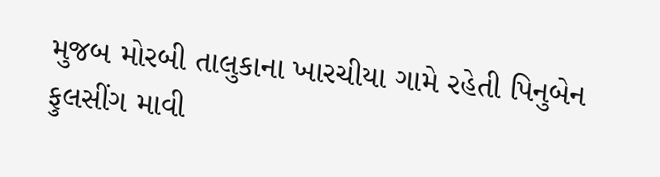મુજબ મોરબી તાલુકાના ખારચીયા ગામે રહેતી પિનુબેન ફુલસીંગ માવી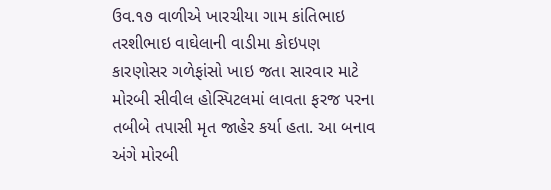ઉવ.૧૭ વાળીએ ખારચીયા ગામ કાંતિભાઇ તરશીભાઇ વાઘેલાની વાડીમા કોઇપણ કારણોસર ગળેફાંસો ખાઇ જતા સારવાર માટે મોરબી સીવીલ હોસ્પિટલમાં લાવતા ફરજ પરના તબીબે તપાસી મૃત જાહેર કર્યા હતા. આ બનાવ અંગે મોરબી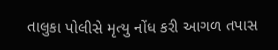તાલુકા પોલીસે મૃત્યુ નોંધ કરી આગળ તપાસ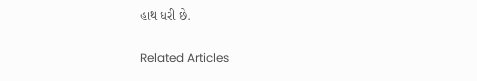હાથ ધરી છે.

Related Articles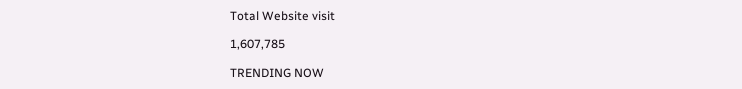Total Website visit

1,607,785

TRENDING NOW